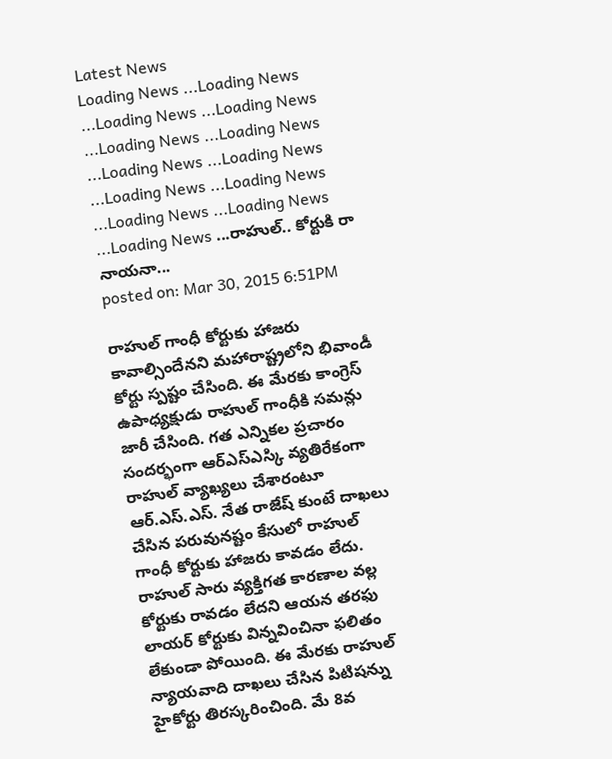Latest News
Loading News ...Loading News ...Loading News ...Loading News ...Loading News ...Loading News ...Loading News ...Loading News ...Loading News ...Loading News ...Loading News ...Loading News ...Loading News ...రాహుల్.. కోర్టుకి రా నాయనా...
posted on: Mar 30, 2015 6:51PM

రాహుల్ గాంధీ కోర్టుకు హాజరు కావాల్సిందేనని మహారాష్ట్రలోని భివాండీ కోర్టు స్పష్టం చేసింది. ఈ మేరకు కాంగ్రెస్ ఉపాధ్యక్షుడు రాహుల్ గాంధీకి సమన్లు జారీ చేసింది. గత ఎన్నికల ప్రచారం సందర్భంగా ఆర్ఎస్ఎస్కి వ్యతిరేకంగా రాహుల్ వ్యాఖ్యలు చేశారంటూ ఆర్.ఎస్.ఎస్. నేత రాజేష్ కుంటే దాఖలు చేసిన పరువునష్టం కేసులో రాహుల్ గాంధీ కోర్టుకు హాజరు కావడం లేదు. రాహుల్ సారు వ్యక్తిగత కారణాల వల్ల కోర్టుకు రావడం లేదని ఆయన తరఫు లాయర్ కోర్టుకు విన్నవించినా ఫలితం లేకుండా పోయింది. ఈ మేరకు రాహుల్ న్యాయవాది దాఖలు చేసిన పిటిషన్ను హైకోర్టు తిరస్కరించింది. మే 8వ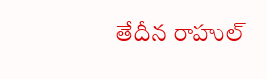తేదీన రాహుల్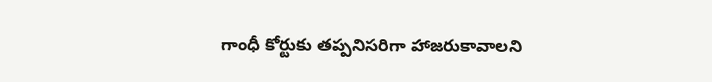గాంధీ కోర్టుకు తప్పనిసరిగా హాజరుకావాలని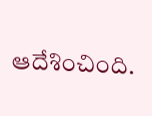ఆదేశించింది.